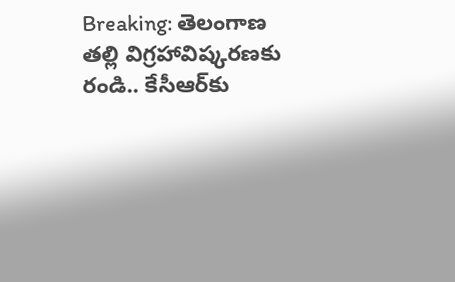Breaking: తెలంగాణ తల్లి విగ్రహావిష్కరణకు రండి.. కేసీఆర్‌‌కు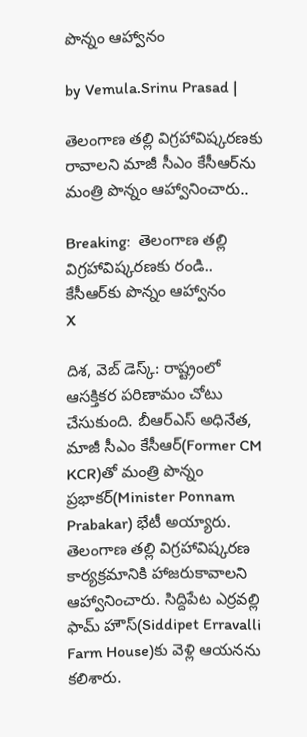పొన్నం ఆహ్వానం

by Vemula.Srinu Prasad |

తెలంగాణ తల్లి విగ్రహావిష్కరణకు రావాలని మాజీ సీఎం కేసీఆర్‌‌ను మంత్రి పొన్నం ఆహ్వానించారు..

Breaking:  తెలంగాణ తల్లి విగ్రహావిష్కరణకు రండి..  కేసీఆర్‌‌కు పొన్నం ఆహ్వానం
X

దిశ, వెబ్ డెస్క్: రాష్ట్రంలో ఆసక్తికర పరిణామం చోటు చేసుకుంది. బీఆర్ఎస్ అధినేత, మాజీ సీఎం కేసీఆర్‌(Former CM KCR)తో మంత్రి పొన్నం ప్రభాకర్(Minister Ponnam Prabakar) భేటీ అయ్యారు. తెలంగాణ తల్లి విగ్రహావిష్కరణ కార్యక్రమానికి హాజరుకావాలని ఆహ్వానించారు. సిద్దిపేట ఎర్రవల్లి ఫామ్ హౌస్‌(Siddipet Erravalli Farm House)కు వెళ్లి ఆయనను కలిశారు.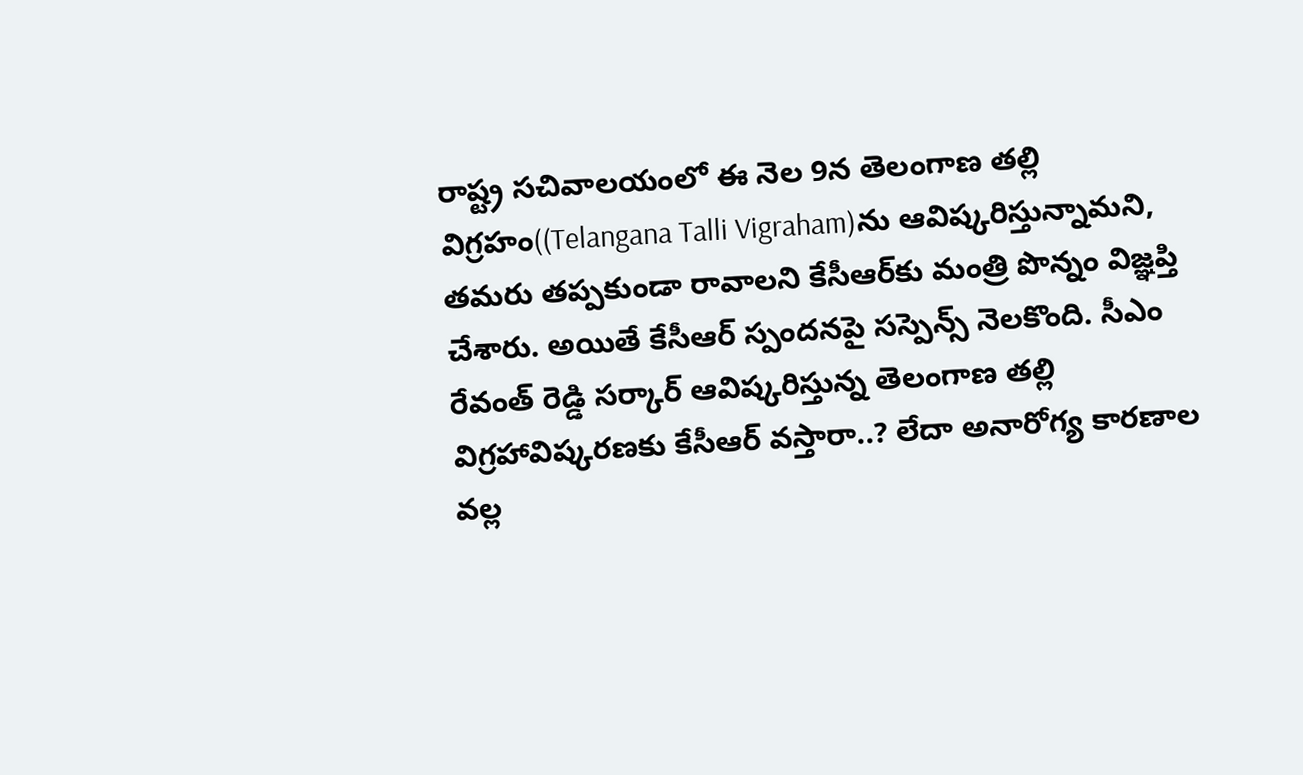రాష్ట్ర సచివాలయంలో ఈ నెల 9న తెలంగాణ తల్లి విగ్రహం((Telangana Talli Vigraham)ను ఆవిష్కరిస్తున్నామని, తమరు తప్పకుండా రావాలని కేసీఆర్‌కు మంత్రి పొన్నం విజ్ఞప్తి చేశారు. అయితే కేసీఆర్ స్పందనపై సస్పెన్స్ నెలకొంది. సీఎం రేవంత్ రెడ్డి సర్కార్ ఆవిష్కరిస్తున్న తెలంగాణ తల్లి విగ్రహావిష్కరణకు కేసీఆర్ వస్తారా..? లేదా అనారోగ్య కారణాల వల్ల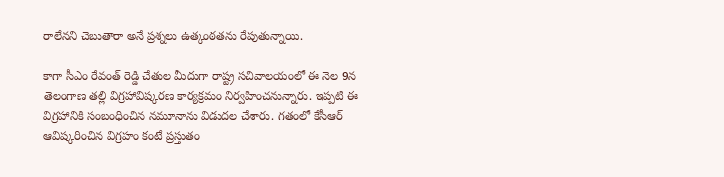రాలేనని చెబుతారా అనే ప్రశ్నలు ఉత్కంఠతను రేపుతున్నాయి.

కాగా సీఎం రేవంత్ రెడ్డి చేతుల మీదుగా రాష్ట్ర సచివాలయంలో ఈ నెల 9న తెలంగాణ తల్లి విగ్రహావిష్కరణ కార్యక్రమం నిర్వహించనున్నారు. ఇప్పటి ఈ విగ్రహానికి సంబంధించిన నమూనాను విడుదల చేశారు. గతంలో కేసీఆర్ ఆవిష్కరించిన విగ్రహం కంటే ప్రస్తుతం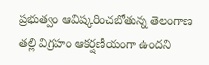ప్రభుత్వం ఆవిష్కరించబోతున్న తెలంగాణ తల్లి విగ్రహం ఆకర్షణీయంగా ఉందని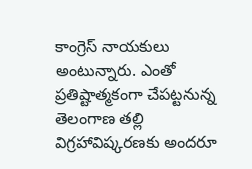కాంగ్రెస్ నాయకులు అంటున్నారు. ఎంతో ప్రతిష్టాత్మకంగా చేపట్టనున్న తెలంగాణ తల్లి విగ్రహావిష్కరణకు అందరూ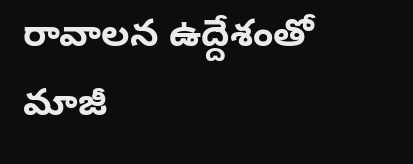రావాలన ఉద్దేశంతో మాజీ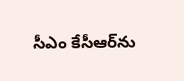సీఎం కేసీఆర్‌ను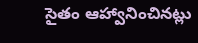సైతం ఆహ్వానించినట్లు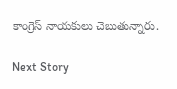కాంగ్రెస్ నాయకులు చెబుతున్నారు.

Next Story